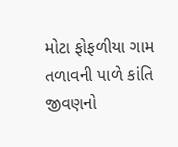મોટા ફોફળીયા ગામ
તળાવની પાળે કાંતિ જીવણનો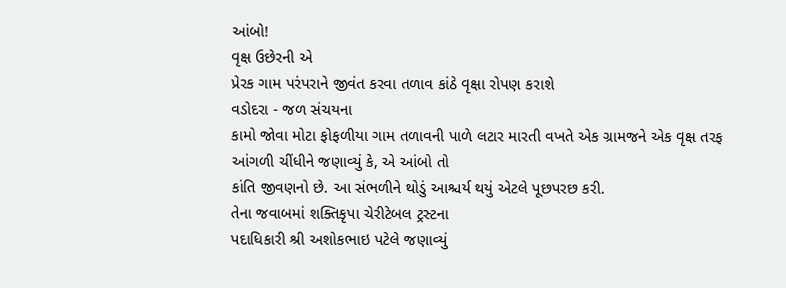આંબો!
વૃક્ષ ઉછેરની એ
પ્રેરક ગામ પરંપરાને જીવંત કરવા તળાવ કાંઠે વૃક્ષા રોપણ કરાશે
વડોદરા - જળ સંચયના
કામો જોવા મોટા ફોફળીયા ગામ તળાવની પાળે લટાર મારતી વખતે એક ગ્રામજને એક વૃક્ષ તરફ
આંગળી ચીંધીને જણાવ્યું કે, એ આંબો તો
કાંતિ જીવણનો છે. આ સંભળીને થોડું આશ્ચર્ય થયું એટલે પૂછપરછ કરી.
તેના જવાબમાં શક્તિકૃપા ચેરીટેબલ ટ્રસ્ટના
પદાધિકારી શ્રી અશોકભાઇ પટેલે જણાવ્યું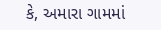કે, અમારા ગામમાં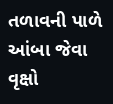તળાવની પાળે આંબા જેવા
વૃક્ષો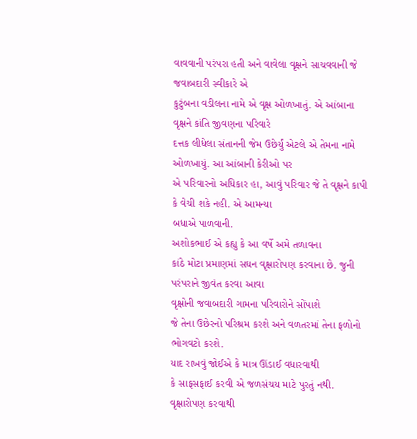વાવવાની પરંપરા હતી અને વાવેલા વૃક્ષને સાચવવાની જે જવાબદારી સ્વીકારે એ
કુટુંબના વડીલના નામે એ વૃક્ષ ઓળખાતું. એ આંબાના વૃક્ષને કાંતિ જીવણના પરિવારે
દત્તક લીધેલા સંતાનની જેમ ઉછેર્યું એટલે એ તેમના નામે ઓળખાયું. આ આંબાની કેરીઓ પર
એ પરિવારનો અધિકાર હા, આવું પરિવાર જે તે વૃક્ષને કાપી કે વેચી શકે નહી. એ આમન્યા
બધાએ પાળવાની.
અશોકભાઈ એ કહ્યુ કે આ વર્ષે અમે તળાવના
કાંઠે મોટા પ્રમાણમાં સઘન વૃક્ષારોપણ કરવાના છે. જુની પરંપરાને જીવંત કરવા આવા
વૃક્ષોની જવાબદારી ગામના પરિવારોને સોંપાશે
જે તેના ઉછેરનો પરિશ્રમ કરશે અને વળતરમાં તેના ફળોનો ભોગવટો કરશે.
યાદ રાખવું જોઈએ કે માત્ર ઊંડાઈ વધારવાથી
કે સાફસફાઈ કરવી એ જળસંચય માટે પુરતું નથી. વૃક્ષારોપણ કરવાથી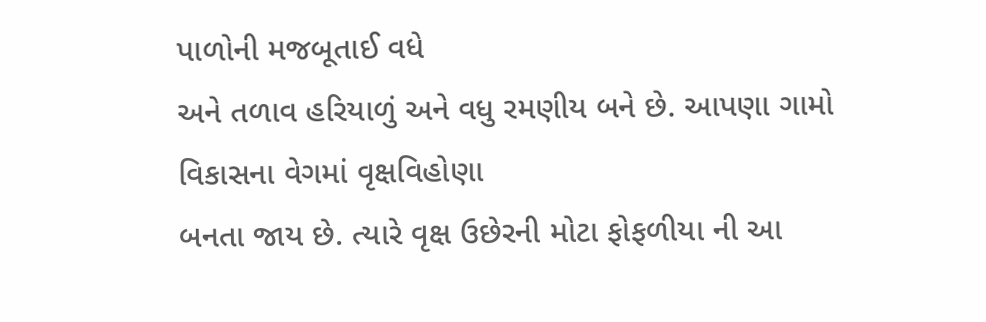પાળોની મજબૂતાઈ વધે
અને તળાવ હરિયાળું અને વધુ રમણીય બને છે. આપણા ગામો વિકાસના વેગમાં વૃક્ષવિહોણા
બનતા જાય છે. ત્યારે વૃક્ષ ઉછેરની મોટા ફોફળીયા ની આ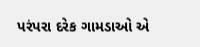પરંપરા દરેક ગામડાઓ એ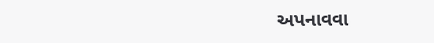અપનાવવા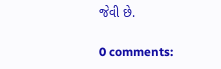જેવી છે.

0 comments: